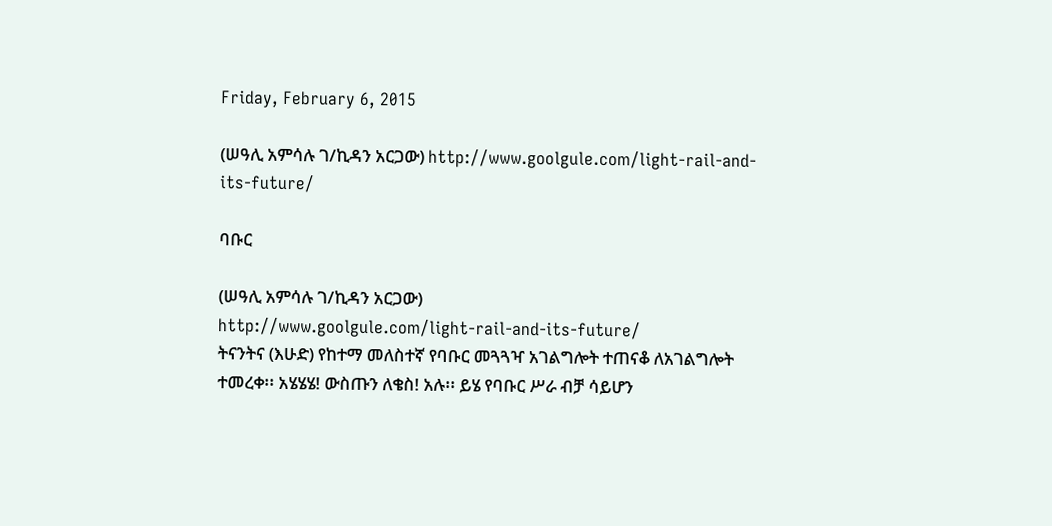Friday, February 6, 2015

(ሠዓሊ አምሳሉ ገ/ኪዳን አርጋው) http://www.goolgule.com/light-rail-and-its-future/

ባቡር

(ሠዓሊ አምሳሉ ገ/ኪዳን አርጋው)
http://www.goolgule.com/light-rail-and-its-future/
ትናንትና (እሁድ) የከተማ መለስተኛ የባቡር መጓጓዣ አገልግሎት ተጠናቆ ለአገልግሎት ተመረቀ፡፡ አሄሄሄ! ውስጡን ለቄስ! አሉ፡፡ ይሄ የባቡር ሥራ ብቻ ሳይሆን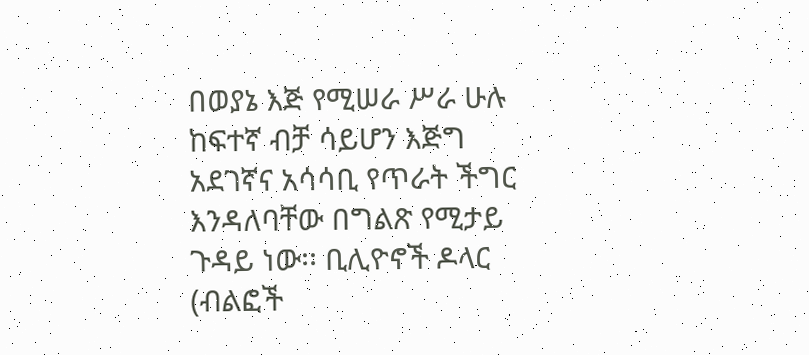በወያኔ እጅ የሚሠራ ሥራ ሁሉ ከፍተኛ ብቻ ሳይሆን እጅግ አደገኛና አሳሳቢ የጥራት ችግር እንዳለባቸው በግልጽ የሚታይ ጉዳይ ነው፡፡ ቢሊዮኖች ዶላር (ብልፎች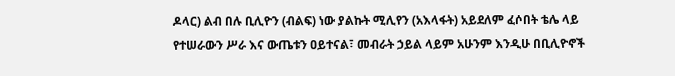ዶላር) ልብ በሉ ቢሊዮን (ብልፍ) ነው ያልኩት ሚሊየን (አእላፋት) አይደለም ፈሶበት ቴሌ ላይ የተሠራውን ሥራ እና ውጤቱን ዐይተናል፣ መብራት ኃይል ላይም አሁንም እንዲሁ በቢሊዮኖች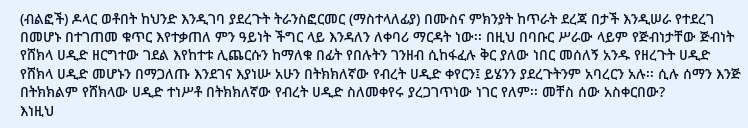(ብልፎች) ዶላር ወቶበት ከህንድ እንዲገባ ያደረጉት ትራንስፎርመር (ማስተላለፊያ) በሙስና ምክንያት ከጥራት ደረጃ በታች እንዲሠራ የተደረገ በመሆኑ በተገጠመ ቁጥር እየተቃጠለ ምን ዓይነት ችግር ላይ እንዳለን ለቀባሪ ማርዳት ነው፡፡ በዚህ በባቡር ሥራው ላይም የጅብነታቸው ጅብነት የሸክላ ሀዲድ ዘርግተው ገደል እየከተቱ ሊጨርሱን ከማለቁ በፊት የበሉትን ገንዘብ ሲከፋፈሉ ቅር ያለው ነበር መሰለኝ አንዱ የዘረጉት ሀዲድ የሸክላ ሀዲድ መሆኑን በማጋለጡ እንደገና እያነሡ አሁን በትክክለኛው የብረት ሀዲድ ቀየርን፤ ይሄንን ያደረጉትንም አባረርን አሉ፡፡ ሲሉ ሰማን እንጅ በትክክልም የሸክላው ሀዲድ ተነሥቶ በትክክለኛው የብረት ሀዲድ ስለመቀየሩ ያረጋገጥነው ነገር የለም፡፡ መቸስ ሰው አስቀርበው?
እነዚህ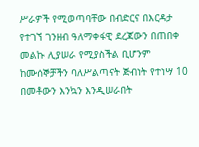ሥራዎች የሚወጣባቸው በብድርና በእርዳታ የተገኘ ገንዘብ ዓለማቀፋዊ ደረጃውን በጠበቀ መልኩ ሊያሠራ የሚያስችል ቢሆንም ከሙሰኞቻችን ባለሥልጣናት ጅብነት የተነሣ 10 በመቶውን እንኳን እንዲሠራበት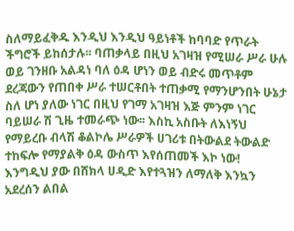ስለማይፈቅዱ እንዲህ እንዲህ ዓይነቶች ከባባድ የጥራት ችግሮች ይከሰታሉ፡፡ ባጠቃላይ በዚህ አገዛዝ የሚሠራ ሥራ ሁሉ ወይ ገንዘቡ አልዳነ ባለ ዕዳ ሆነን ወይ ብድሩ መጥቶም ደረጃውን የጠበቀ ሥራ ተሠርቶበት ተጠቃሚ የማንሆንበት ሁኔታ ስለ ሆነ ያለው ነገር በዚህ የገማ አገዛዝ እጅ ምንም ነገር ባይሠራ ሽ ጊዜ ተመራጭ ነው፡፡ እስኪ አስቡት ለእነኝህ የማይረቡ ብላሽ ቆልኮሌ ሥራዎች ሀገሪቱ በትውልደ ትውልድ ተከፍሎ የማያልቅ ዕዳ ውስጥ እየሰጠመች እኮ ነው!
እንግዲህ ያው በሸክላ ሀዲድ እየተጓዝን ለማለቅ እንኳን አደረሰን ልበል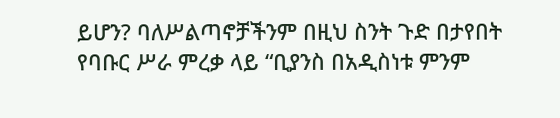ይሆን? ባለሥልጣኖቻችንም በዚህ ስንት ጉድ በታየበት የባቡር ሥራ ምረቃ ላይ “ቢያንስ በአዲስነቱ ምንም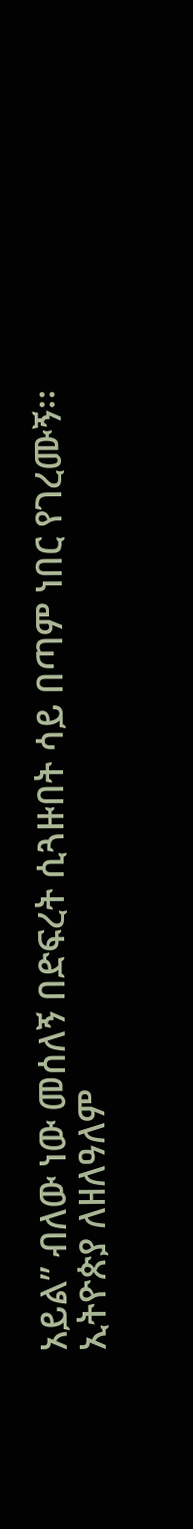አይል” ብለው ነው መሰለኝ በድፍረት ሲጓዙበት ሳይ በጣም ነበር የገረሙኝ፡፡
ኢትዮጵያ ለዘለዓለም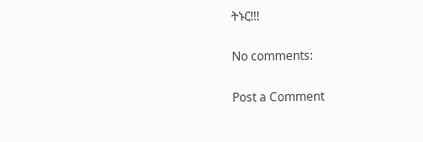ትኑር!!!

No comments:

Post a Comment